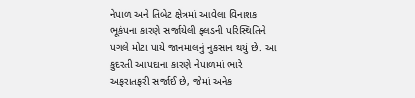નેપાળ અને તિબેટ ક્ષેત્રમાં આવેલા વિનાશક ભૂકંપના કારણે સર્જાયેલી ફ્લડની પરિસ્થિતિને પગલે મોટા પાયે જાનમાલનું નુકસાન થયું છે. આ કુદરતી આપદાના કારણે નેપાળમાં ભારે અફરાતફરી સર્જાઈ છે, જેમાં અનેક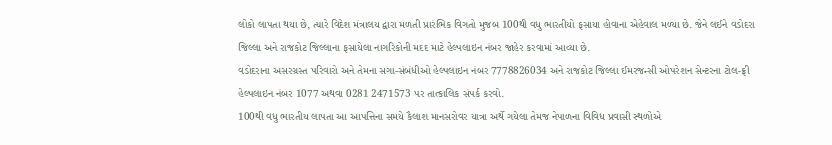લોકો લાપતા થયા છે, ત્યારે વિદેશ મંત્રાલય દ્વારા મળતી પ્રારંભિક વિગતો મુજબ 100થી વધુ ભારતીયો ફસાયા હોવાના એહેવાલ મળ્યા છે. જેને લઈને વડોદરા જિલ્લા અને રાજકોટ જિલ્લાના ફસાયેલા નાગરિકોની મદદ માટે હેલ્પલાઇન નંબર જાહેર કરવામાં આવ્યા છે.
વડોદરાના અસરગ્રસ્ત પરિવારો અને તેમના સગા-સંબંધીઓ હેલ્પલાઇન નંબર 7778826034 અને રાજકોટ જિલ્લા ઈમરજન્સી ઓપરેશન સેન્ટરના ટોલ-ફ્રી હેલ્પલાઇન નંબર 1077 અથવા 0281 2471573 પર તાત્કાલિક સંપર્ક કરવો.
100થી વધુ ભારતીય લાપતા આ આપત્તિના સમયે કૈલાશ માનસરોવર યાત્રા અર્થે ગયેલા તેમજ નેપાળના વિવિધ પ્રવાસી સ્થળોએ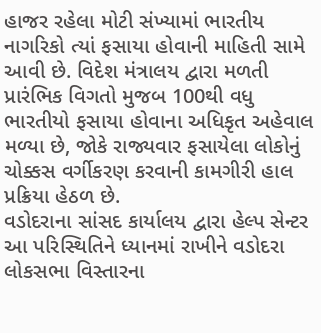હાજર રહેલા મોટી સંખ્યામાં ભારતીય નાગરિકો ત્યાં ફસાયા હોવાની માહિતી સામે આવી છે. વિદેશ મંત્રાલય દ્વારા મળતી પ્રારંભિક વિગતો મુજબ 100થી વધુ ભારતીયો ફસાયા હોવાના અધિકૃત અહેવાલ મળ્યા છે, જોકે રાજ્યવાર ફસાયેલા લોકોનું ચોક્કસ વર્ગીકરણ કરવાની કામગીરી હાલ પ્રક્રિયા હેઠળ છે.
વડોદરાના સાંસદ કાર્યાલય દ્વારા હેલ્પ સેન્ટર આ પરિસ્થિતિને ધ્યાનમાં રાખીને વડોદરા લોકસભા વિસ્તારના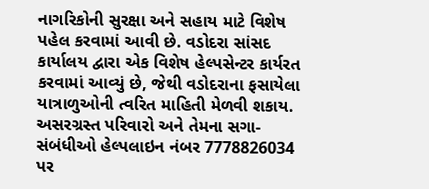નાગરિકોની સુરક્ષા અને સહાય માટે વિશેષ પહેલ કરવામાં આવી છે. વડોદરા સાંસદ કાર્યાલય દ્વારા એક વિશેષ હેલ્પસેન્ટર કાર્યરત કરવામાં આવ્યું છે, જેથી વડોદરાના ફસાયેલા યાત્રાળુઓની ત્વરિત માહિતી મેળવી શકાય. અસરગ્રસ્ત પરિવારો અને તેમના સગા-સંબંધીઓ હેલ્પલાઇન નંબર 7778826034 પર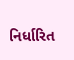નિર્ધારિત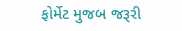ફોર્મેટ મુજબ જરૂરી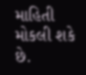માહિતી મોકલી શકે છે.